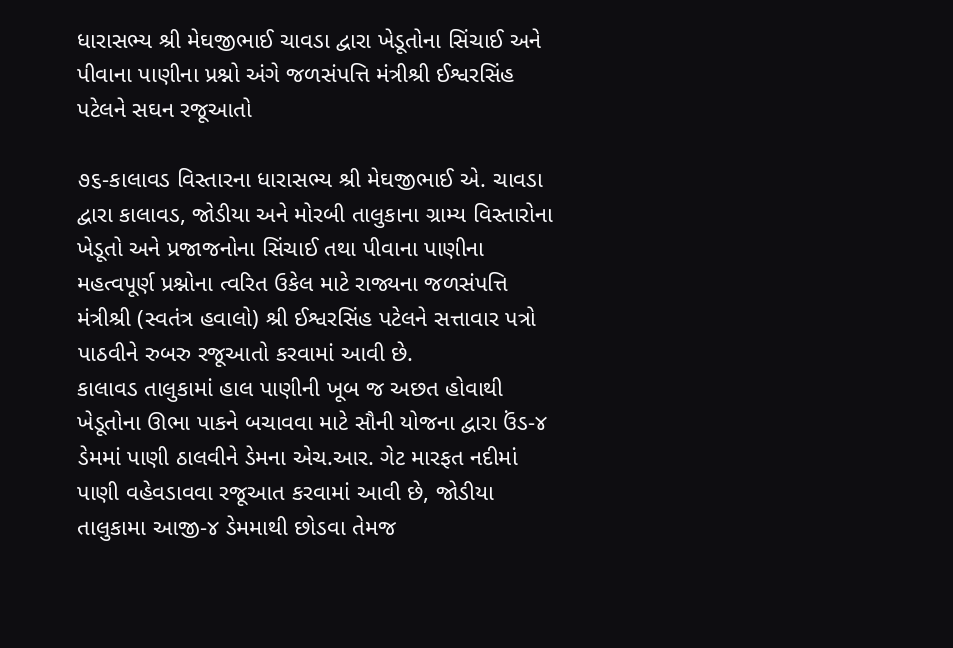ધારાસભ્ય શ્રી મેઘજીભાઈ ચાવડા દ્વારા ખેડૂતોના સિંચાઈ અને પીવાના પાણીના પ્રશ્નો અંગે જળસંપત્તિ મંત્રીશ્રી ઈશ્વરસિંહ પટેલને સઘન રજૂઆતો

૭૬-કાલાવડ વિસ્તારના ધારાસભ્ય શ્રી મેઘજીભાઈ એ. ચાવડા દ્વારા કાલાવડ, જોડીયા અને મોરબી તાલુકાના ગ્રામ્ય વિસ્તારોના ખેડૂતો અને પ્રજાજનોના સિંચાઈ તથા પીવાના પાણીના મહત્વપૂર્ણ પ્રશ્નોના ત્વરિત ઉકેલ માટે રાજ્યના જળસંપત્તિ મંત્રીશ્રી (સ્વતંત્ર હવાલો) શ્રી ઈશ્વરસિંહ પટેલને સત્તાવાર પત્રો પાઠવીને રુબરુ રજૂઆતો કરવામાં આવી છે.
કાલાવડ તાલુકામાં હાલ પાણીની ખૂબ જ અછત હોવાથી ખેડૂતોના ઊભા પાકને બચાવવા માટે સૌની યોજના દ્વારા ઉંડ-૪ ડેમમાં પાણી ઠાલવીને ડેમના એચ.આર. ગેટ મારફત નદીમાં પાણી વહેવડાવવા રજૂઆત કરવામાં આવી છે, જોડીયા તાલુકામા આજી-૪ ડેમમાથી છોડવા તેમજ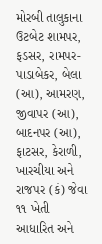મોરબી તાલુકાના ઉટબેટ શામપર, ફડસર, રામપર-પાડાબેકર, બેલા (આ), આમરણ, જીવાપર (આ), બાદનપર (આ), ફાટસર, કેરાળી, ખારચીયા અને રાજપર (કં) જેવા ૧૧ ખેતી આધારિત અને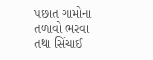પછાત ગામોના તળાવો ભરવા તથા સિંચાઈ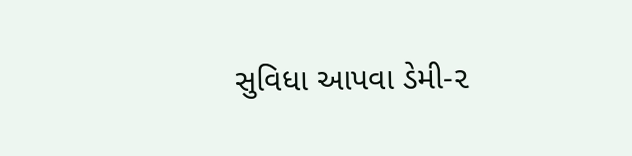સુવિધા આપવા ડેમી-૨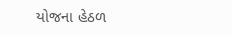યોજના હેઠળ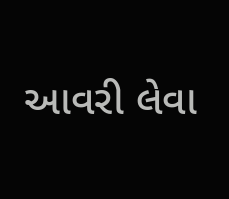આવરી લેવા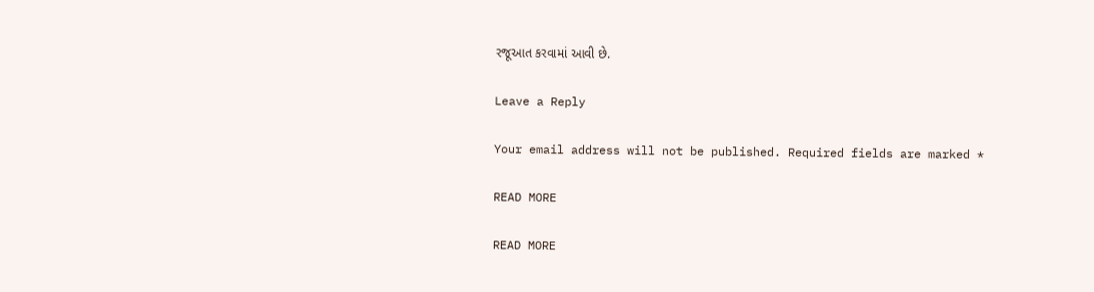રજૂઆત કરવામાં આવી છે.

Leave a Reply

Your email address will not be published. Required fields are marked *

READ MORE

READ MORE